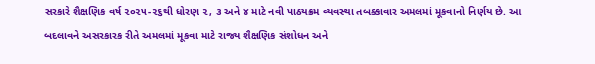સરકારે શૈક્ષણિક વર્ષ ૨૦૨૫-૨૬થી ધોરણ ૨, ૩ અને ૪ માટે નવી પાઠયક્રમ વ્યવસ્થા તબક્કાવાર અમલમાં મૂકવાનો નિર્ણય છે. આ બદલાવને અસરકારક રીતે અમલમાં મૂકવા માટે રાજ્ય શૈક્ષણિક સંશોધન અને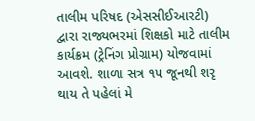તાલીમ પરિષદ (એસસીઈઆરટી) દ્વારા રાજ્યભરમાં શિક્ષકો માટે તાલીમ કાર્યક્રમ (ટ્રેનિંગ પ્રોગ્રામ) યોજવામાં આવશે. શાળા સત્ર ૧૫ જૂનથી શરૃ થાય તે પહેલાં મે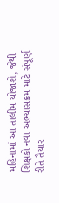મહિનામાં આ તાલીમ યોજાશે, જેથી શિક્ષકો નવા અભ્યાસક્રમ માટે સંપૂર્ણ રીતે તૈયાર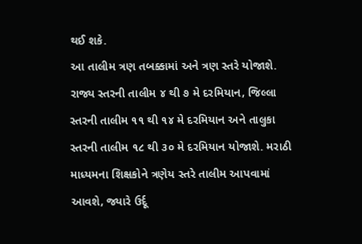થઈ શકે.
આ તાલીમ ત્રણ તબક્કામાં અને ત્રણ સ્તરે યોજાશે. રાજ્ય સ્તરની તાલીમ ૪ થી ૭ મે દરમિયાન, જિલ્લા સ્તરની તાલીમ ૧૧ થી ૧૪ મે દરમિયાન અને તાલુકા સ્તરની તાલીમ ૧૮ થી ૩૦ મે દરમિયાન યોજાશે. મરાઠી માધ્યમના શિક્ષકોને ત્રણેય સ્તરે તાલીમ આપવામાં આવશે, જ્યારે ઉર્દૂ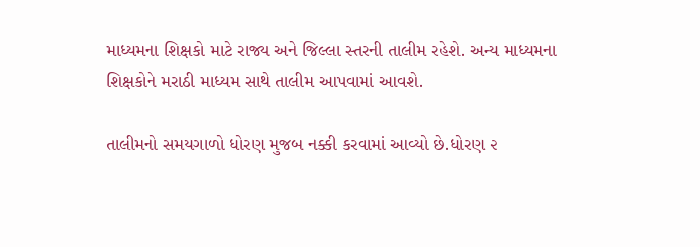માધ્યમના શિક્ષકો માટે રાજ્ય અને જિલ્લા સ્તરની તાલીમ રહેશે. અન્ય માધ્યમના શિક્ષકોને મરાઠી માધ્યમ સાથે તાલીમ આપવામાં આવશે.

તાલીમનો સમયગાળો ધોરણ મુજબ નક્કી કરવામાં આવ્યો છે.ધોરણ ૨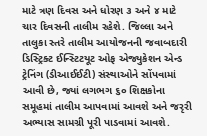માટે ત્રણ દિવસ અને ધોરણ ૩ અને ૪ માટે ચાર દિવસની તાલીમ રહેશે. જિલ્લા અને તાલુકા સ્તરે તાલીમ આયોજનની જવાબદારી ડિસ્ટ્રિક્ટ ઈન્સ્ટિટયૂટ ઓફ એજ્યુકેશન એન્ડ ટ્રેનિંગ (ડીઆઈઈટી) સંસ્થાઓને સોંપવામાં આવી છે, જ્યાં લગભગ ૬૦ શિક્ષકોના સમૂહમાં તાલીમ આપવામાં આવશે અને જરૃરી અભ્યાસ સામગ્રી પૂરી પાડવામાં આવશે.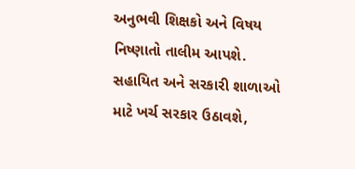અનુભવી શિક્ષકો અને વિષય નિષ્ણાતો તાલીમ આપશે. સહાયિત અને સરકારી શાળાઓ માટે ખર્ચ સરકાર ઉઠાવશે,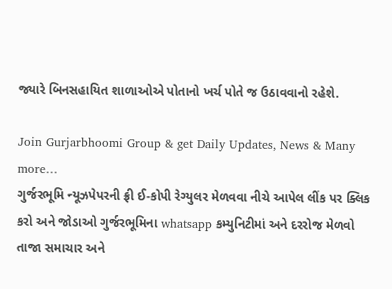જ્યારે બિનસહાયિત શાળાઓએ પોતાનો ખર્ચ પોતે જ ઉઠાવવાનો રહેશે.

Join Gurjarbhoomi Group & get Daily Updates, News & Many more…
ગુર્જરભૂમિ ન્યૂઝપેપરની ફ્રી ઈ-કોપી રેગ્યુલર મેળવવા નીચે આપેલ લીંક પર ક્લિક કરો અને જોડાઓ ગુર્જરભૂમિના whatsapp કમ્યુનિટીમાં અને દરરોજ મેળવો તાજા સમાચાર અને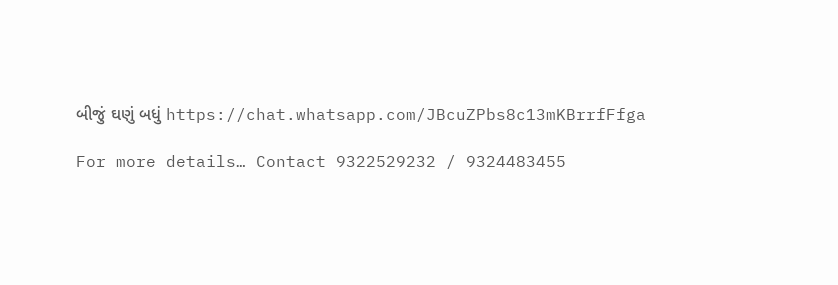બીજું ઘણું બધું https://chat.whatsapp.com/JBcuZPbs8c13mKBrrfFfga

For more details… Contact 9322529232 / 9324483455